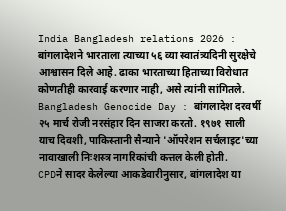India Bangladesh relations 2026 : बांगलादेशने भारताला त्याच्या ५६ व्या स्वातंत्र्यदिनी सुरक्षेचे आश्वासन दिले आहे. ढाका भारताच्या हिताच्या विरोधात कोणतीही कारवाई करणार नाही, असे त्यांनी सांगितले.
Bangladesh Genocide Day : बांगलादेश दरवर्षी २५ मार्च रोजी नरसंहार दिन साजरा करतो. १९७१ साली याच दिवशी, पाकिस्तानी सैन्याने 'ऑपरेशन सर्चलाइट'च्या नावाखाली निःशस्त्र नागरिकांची कत्तल केली होती.
CPDने सादर केलेल्या आकडेवारीनुसार, बांगलादेश या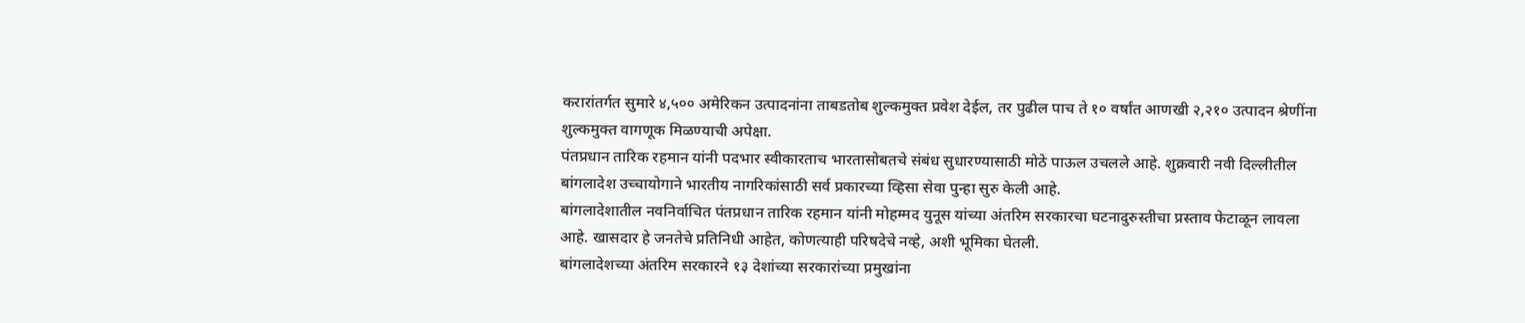करारांतर्गत सुमारे ४,५०० अमेरिकन उत्पादनांना ताबडतोब शुल्कमुक्त प्रवेश देईल, तर पुढील पाच ते १० वर्षांत आणखी २,२१० उत्पादन श्रेणींना शुल्कमुक्त वागणूक मिळण्याची अपेक्षा.
पंतप्रधान तारिक रहमान यांनी पदभार स्वीकारताच भारतासोबतचे संबंध सुधारण्यासाठी मोठे पाऊल उचलले आहे. शुक्रवारी नवी दिल्लीतील बांगलादेश उच्चायोगाने भारतीय नागरिकांसाठी सर्व प्रकारच्या व्हिसा सेवा पुन्हा सुरु केली आहे.
बांगलादेशातील नवनिर्वाचित पंतप्रधान तारिक रहमान यांनी मोहम्मद युनूस यांच्या अंतरिम सरकारचा घटनादुरुस्तीचा प्रस्ताव फेटाळून लावला आहे. खासदार हे जनतेचे प्रतिनिधी आहेत, कोणत्याही परिषदेचे नव्हे, अशी भूमिका घेतली.
बांगलादेशच्या अंतरिम सरकारने १३ देशांच्या सरकारांच्या प्रमुखांना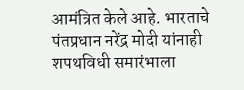आमंत्रित केले आहे. भारताचे पंतप्रधान नरेंद्र मोदी यांनाही शपथविधी समारंभाला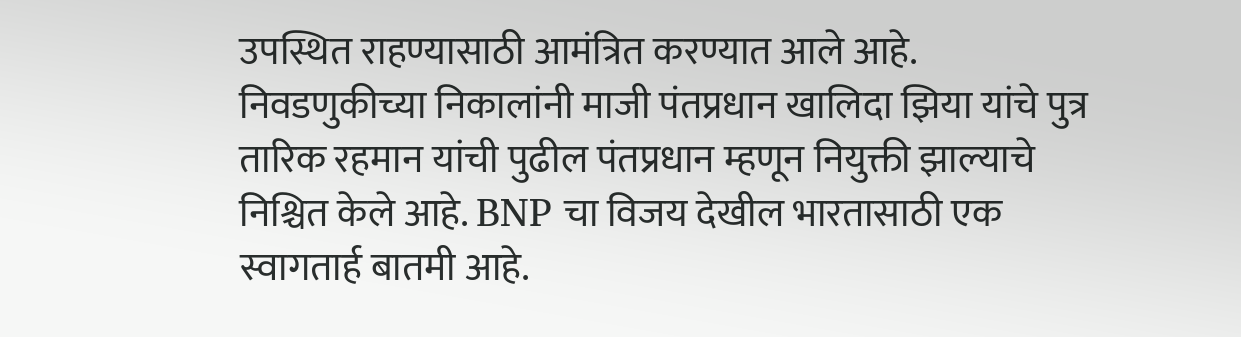उपस्थित राहण्यासाठी आमंत्रित करण्यात आले आहे.
निवडणुकीच्या निकालांनी माजी पंतप्रधान खालिदा झिया यांचे पुत्र तारिक रहमान यांची पुढील पंतप्रधान म्हणून नियुक्ती झाल्याचे निश्चित केले आहे. BNP चा विजय देखील भारतासाठी एक स्वागतार्ह बातमी आहे.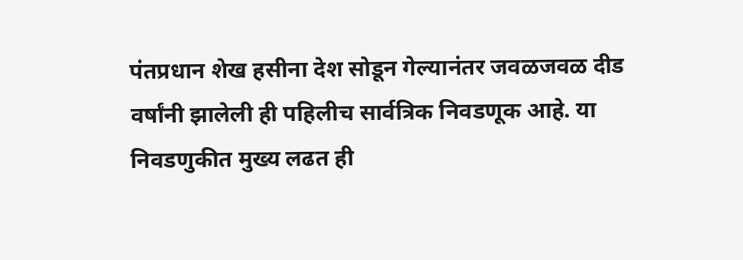पंतप्रधान शेख हसीना देश सोडून गेल्यानंतर जवळजवळ दीड वर्षांनी झालेली ही पहिलीच सार्वत्रिक निवडणूक आहे. या निवडणुकीत मुख्य लढत ही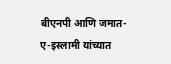बीएनपी आणि जमात-ए-इस्लामी यांच्यात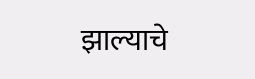झाल्याचे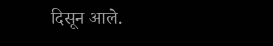दिसून आले.